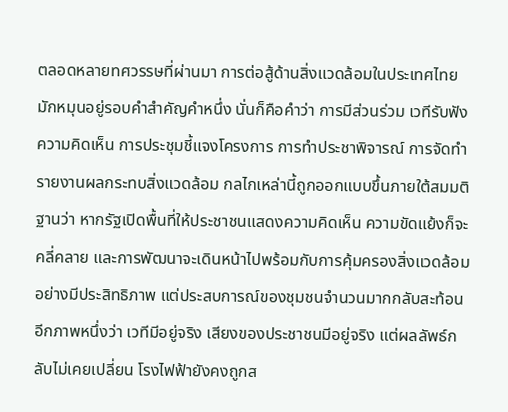ตลอดหลายทศวรรษที่ผ่านมา การต่อสู้ด้านสิ่งแวดล้อมในประเทศไทยมักหมุนอยู่รอบคำสำคัญคำหนึ่ง นั่นก็คือคำว่า การมีส่วนร่วม เวทีรับฟังความคิดเห็น การประชุมชี้แจงโครงการ การทำประชาพิจารณ์ การจัดทำรายงานผลกระทบสิ่งแวดล้อม กลไกเหล่านี้ถูกออกแบบขึ้นภายใต้สมมติฐานว่า หากรัฐเปิดพื้นที่ให้ประชาชนแสดงความคิดเห็น ความขัดแย้งก็จะคลี่คลาย และการพัฒนาจะเดินหน้าไปพร้อมกับการคุ้มครองสิ่งแวดล้อมอย่างมีประสิทธิภาพ แต่ประสบการณ์ของชุมชนจำนวนมากกลับสะท้อนอีกภาพหนึ่งว่า เวทีมีอยู่จริง เสียงของประชาชนมีอยู่จริง แต่ผลลัพธ์กลับไม่เคยเปลี่ยน โรงไฟฟ้ายังคงถูกส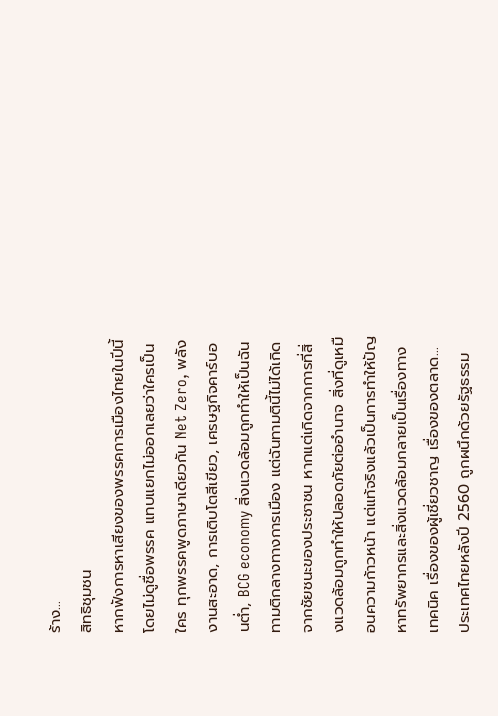ร้าง...
สิทธิชุมชน
หากฟังการหาเสียงของพรรคการเมืองไทยในปีนี้โดยไม่ดูชื่อพรรค แทบแยกไม่ออกเลยว่าใครเป็นใคร ทุกพรรคพูดภาษาเดียวกัน Net Zero, พลังงานสะอาด, การเติบโตสีเขียว, เศรษฐกิจคาร์บอนต่ำ, BCG economy สิ่งแวดล้อมถูกทำให้เป็นฉันทามติกลางทางการเมือง แต่ฉันทามตินี้ไม่ได้เกิดจากชัยชนะของประชาชน หากแต่เกิดจากการที่สิ่งแวดล้อมถูกทำให้ปลอดภัยต่ออำนาจ สิ่งที่ดูเหมือนความก้าวหน้า แต่แท้จริงแล้วเป็นการทำให้ปัญหาทรัพยากรและสิ่งแวดล้อมกลายเป็นเรื่องทางเทคนิค เรื่องของผู้เชี่ยวชาญ เรื่องของตลาด...
ประเทศไทยหลังปี 2560 ถูกผนึกด้วยรัฐธรรม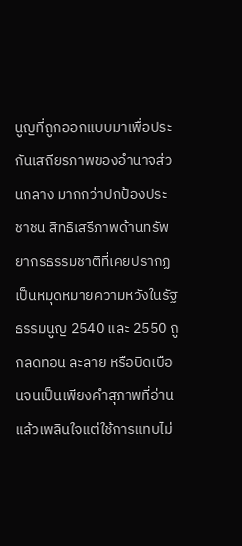นูญที่ถูกออกแบบมาเพื่อประกันเสถียรภาพของอำนาจส่วนกลาง มากกว่าปกป้องประชาชน สิทธิเสรีภาพด้านทรัพยากรธรรมชาติที่เคยปรากฏเป็นหมุดหมายความหวังในรัฐธรรมนูญ 2540 และ 2550 ถูกลดทอน ละลาย หรือบิดเบือนจนเป็นเพียงคำสุภาพที่อ่านแล้วเพลินใจแต่ใช้การแทบไม่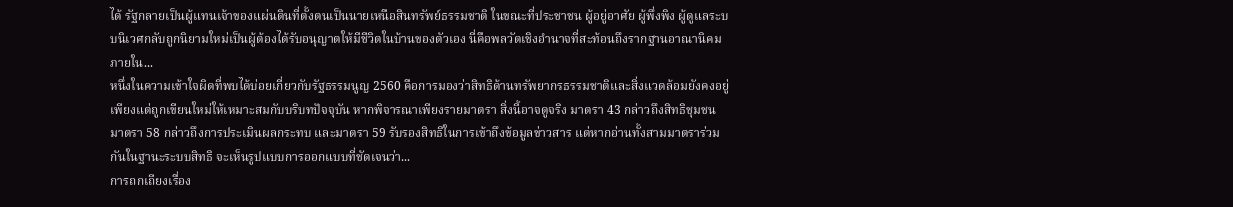ได้ รัฐกลายเป็นผู้แทนเจ้าของแผ่นดินที่ตั้งตนเป็นนายเหนือสินทรัพย์ธรรมชาติ ในขณะที่ประชาชน ผู้อยู่อาศัย ผู้พึ่งพิง ผู้ดูแลระบบนิเวศกลับถูกนิยามใหม่เป็นผู้ต้องได้รับอนุญาตให้มีชีวิตในบ้านของตัวเอง นี่คือพลวัตเชิงอำนาจที่สะท้อนถึงรากฐานอาณานิคมภายใน...
หนึ่งในความเข้าใจผิดที่พบได้บ่อยเกี่ยวกับรัฐธรรมนูญ 2560 คือการมองว่าสิทธิด้านทรัพยากรธรรมชาติและสิ่งแวดล้อมยังคงอยู่ เพียงแต่ถูกเขียนใหม่ให้เหมาะสมกับบริบทปัจจุบัน หากพิจารณาเพียงรายมาตรา สิ่งนี้อาจดูจริง มาตรา 43 กล่าวถึงสิทธิชุมชน มาตรา 58 กล่าวถึงการประเมินผลกระทบ และมาตรา 59 รับรองสิทธิในการเข้าถึงข้อมูลข่าวสาร แต่หากอ่านทั้งสามมาตราร่วมกันในฐานะระบบสิทธิ จะเห็นรูปแบบการออกแบบที่ชัดเจนว่า...
การถกเถียงเรื่อง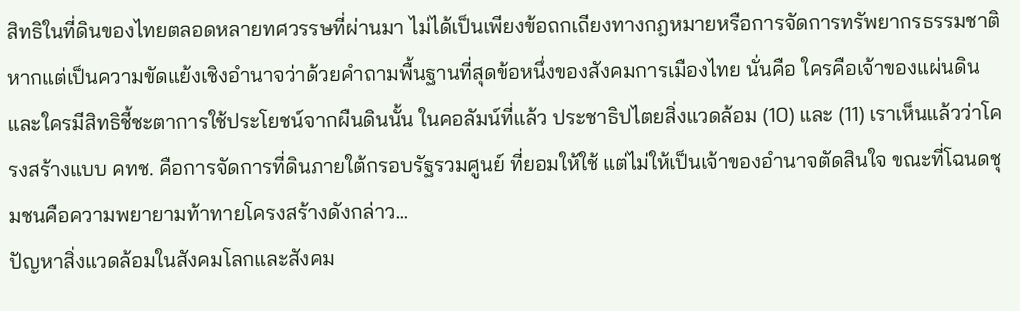สิทธิในที่ดินของไทยตลอดหลายทศวรรษที่ผ่านมา ไม่ได้เป็นเพียงข้อถกเถียงทางกฎหมายหรือการจัดการทรัพยากรธรรมชาติ หากแต่เป็นความขัดแย้งเชิงอำนาจว่าด้วยคำถามพื้นฐานที่สุดข้อหนึ่งของสังคมการเมืองไทย นั่นคือ ใครคือเจ้าของแผ่นดิน และใครมีสิทธิชี้ชะตาการใช้ประโยชน์จากผืนดินนั้น ในคอลัมน์ที่แล้ว ประชาธิปไตยสิ่งแวดล้อม (10) และ (11) เราเห็นแล้วว่าโครงสร้างแบบ คทช. คือการจัดการที่ดินภายใต้กรอบรัฐรวมศูนย์ ที่ยอมให้ใช้ แต่ไม่ให้เป็นเจ้าของอำนาจตัดสินใจ ขณะที่โฉนดชุมชนคือความพยายามท้าทายโครงสร้างดังกล่าว...
ปัญหาสิ่งแวดล้อมในสังคมโลกและสังคม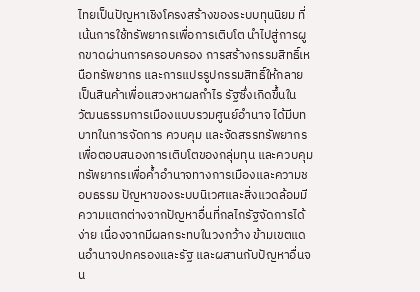ไทยเป็นปัญหาเชิงโครงสร้างของระบบทุนนิยม ที่เน้นการใช้ทรัพยากรเพื่อการเติบโต นำไปสู่การผูกขาดผ่านการครอบครอง การสร้างกรรมสิทธิ์เหนือทรัพยากร และการแปรรูปกรรมสิทธิ์ให้กลายเป็นสินค้าเพื่อแสวงหาผลกำไร รัฐซึ่งเกิดขึ้นในวัฒนธรรมการเมืองแบบรวมศูนย์อำนาจ ได้มีบทบาทในการจัดการ ควบคุม และจัดสรรทรัพยากรเพื่อตอบสนองการเติบโตของกลุ่มทุน และควบคุมทรัพยากรเพื่อค้ำอำนาจทางการเมืองและความชอบธรรม ปัญหาของระบบนิเวศและสิ่งแวดล้อมมีความแตกต่างจากปัญหาอื่นที่กลไกรัฐจัดการได้ง่าย เนื่องจากมีผลกระทบในวงกว้าง ข้ามเขตแดนอำนาจปกครองและรัฐ และผสานกับปัญหาอื่นจน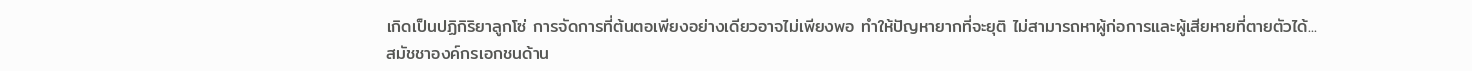เกิดเป็นปฏิกิริยาลูกโซ่ การจัดการที่ต้นตอเพียงอย่างเดียวอาจไม่เพียงพอ ทำให้ปัญหายากที่จะยุติ ไม่สามารถหาผู้ก่อการและผู้เสียหายที่ตายตัวได้...
สมัชชาองค์กรเอกชนด้าน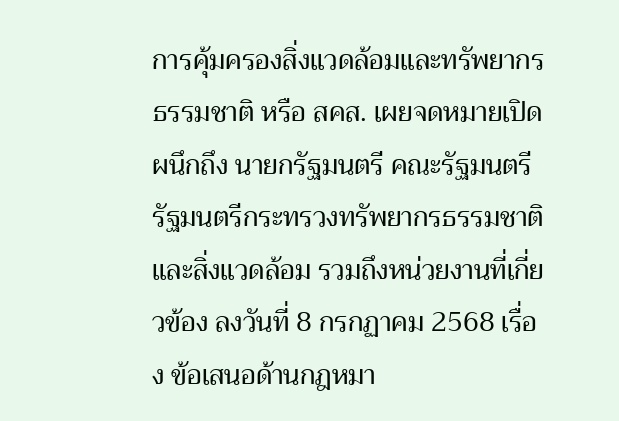การคุ้มครองสิ่งแวดล้อมและทรัพยากรธรรมชาติ หรือ สคส. เผยจดหมายเปิดผนึกถึง นายกรัฐมนตรี คณะรัฐมนตรี รัฐมนตรีกระทรวงทรัพยากรธรรมชาติและสิ่งแวดล้อม รวมถึงหน่วยงานที่เกี่ยวข้อง ลงวันที่ 8 กรกฏาคม 2568 เรื่อง ข้อเสนอด้านกฎหมา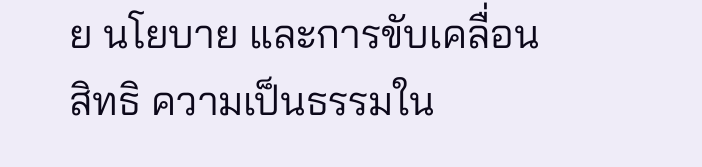ย นโยบาย และการขับเคลื่อนสิทธิ ความเป็นธรรมใน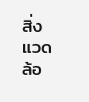สิ่งแวดล้อ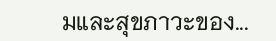มและสุขภาวะของ...